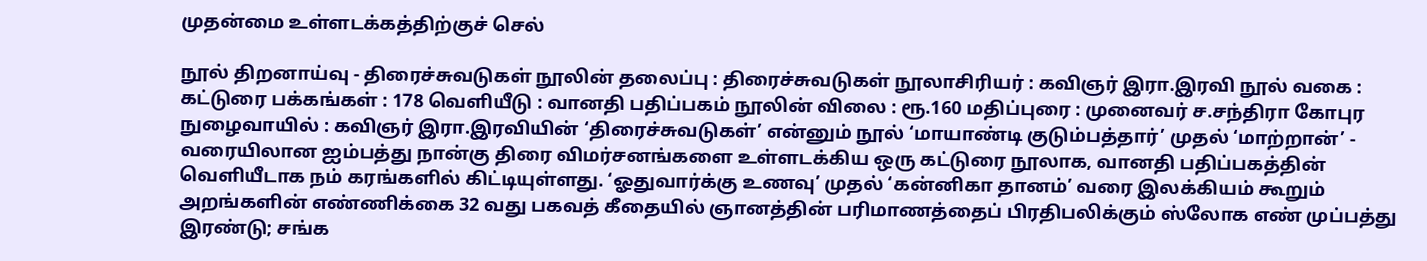முதன்மை உள்ளடக்கத்திற்குச் செல்

நூல் திறனாய்வு - திரைச்சுவடுகள் நூலின் தலைப்பு : திரைச்சுவடுகள் நூலாசிரியர் : கவிஞர் இரா.இரவி நூல் வகை : கட்டுரை பக்கங்கள் : 178 வெளியீடு : வானதி பதிப்பகம் நூலின் விலை : ரூ.160 மதிப்புரை : முனைவர் ச.சந்திரா கோபுர நுழைவாயில் : கவிஞர் இரா.இரவியின் ‘திரைச்சுவடுகள்’ என்னும் நூல் ‘மாயாண்டி குடும்பத்தார்’ முதல் ‘மாற்றான்’ - வரையிலான ஐம்பத்து நான்கு திரை விமர்சனங்களை உள்ளடக்கிய ஒரு கட்டுரை நூலாக, வானதி பதிப்பகத்தின் வெளியீடாக நம் கரங்களில் கிட்டியுள்ளது. ‘ஓதுவார்க்கு உணவு’ முதல் ‘கன்னிகா தானம்’ வரை இலக்கியம் கூறும் அறங்களின் எண்ணிக்கை 32 வது பகவத் கீதையில் ஞானத்தின் பரிமாணத்தைப் பிரதிபலிக்கும் ஸ்லோக எண் முப்பத்து இரண்டு; சங்க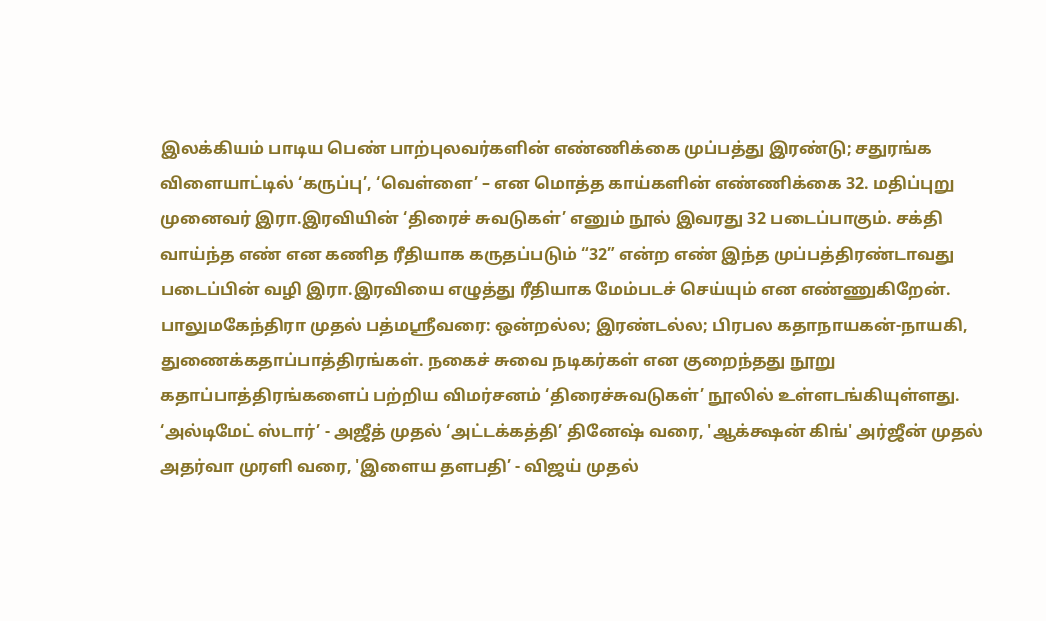இலக்கியம் பாடிய பெண் பாற்புலவர்களின் எண்ணிக்கை முப்பத்து இரண்டு; சதுரங்க விளையாட்டில் ‘கருப்பு’, ‘வெள்ளை’ – என மொத்த காய்களின் எண்ணிக்கை 32. மதிப்புறு முனைவர் இரா.இரவியின் ‘திரைச் சுவடுகள்’ எனும் நூல் இவரது 32 படைப்பாகும். சக்தி வாய்ந்த எண் என கணித ரீதியாக கருதப்படும் “32” என்ற எண் இந்த முப்பத்திரண்டாவது படைப்பின் வழி இரா.இரவியை எழுத்து ரீதியாக மேம்படச் செய்யும் என எண்ணுகிறேன். பாலுமகேந்திரா முதல் பத்மஸ்ரீவரை: ஒன்றல்ல; இரண்டல்ல; பிரபல கதாநாயகன்-நாயகி, துணைக்கதாப்பாத்திரங்கள். நகைச் சுவை நடிகர்கள் என குறைந்தது நூறு கதாப்பாத்திரங்களைப் பற்றிய விமர்சனம் ‘திரைச்சுவடுகள்’ நூலில் உள்ளடங்கியுள்ளது. ‘அல்டிமேட் ஸ்டார்’ - அஜீத் முதல் ‘அட்டக்கத்தி’ தினேஷ் வரை, 'ஆக்க்ஷன் கிங்' அர்ஜீன் முதல் அதர்வா முரளி வரை, 'இளைய தளபதி’ - விஜய் முதல்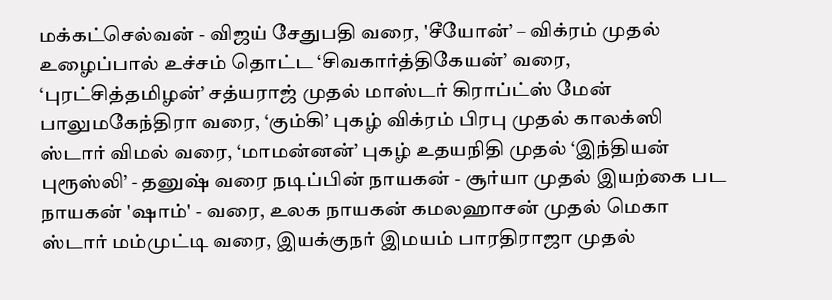மக்கட்செல்வன் - விஜய் சேதுபதி வரை, 'சீயோன்’ – விக்ரம் முதல் உழைப்பால் உச்சம் தொட்ட ‘சிவகார்த்திகேயன்’ வரை, ‘புரட்சித்தமிழன்’ சத்யராஜ் முதல் மாஸ்டர் கிராப்ட்ஸ் மேன் பாலுமகேந்திரா வரை, ‘கும்கி’ புகழ் விக்ரம் பிரபு முதல் காலக்ஸி ஸ்டார் விமல் வரை, ‘மாமன்னன்’ புகழ் உதயநிதி முதல் ‘இந்தியன் புரூஸ்லி’ - தனுஷ் வரை நடிப்பின் நாயகன் - சூர்யா முதல் இயற்கை பட நாயகன் 'ஷாம்' - வரை, உலக நாயகன் கமலஹாசன் முதல் மெகா ஸ்டார் மம்முட்டி வரை, இயக்குநர் இமயம் பாரதிராஜா முதல்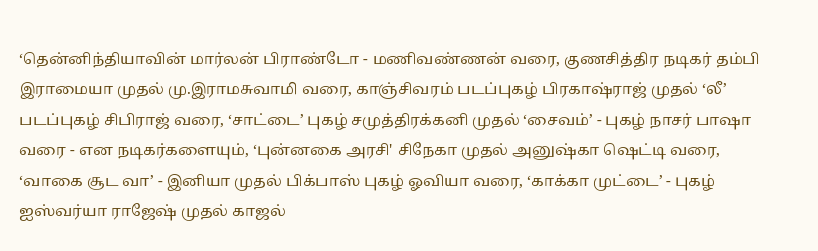‘தென்னிந்தியாவின் மார்லன் பிராண்டோ - மணிவண்ணன் வரை, குணசித்திர நடிகர் தம்பி இராமையா முதல் மு.இராமசுவாமி வரை, காஞ்சிவரம் படப்புகழ் பிரகாஷ்ராஜ் முதல் ‘லீ’ படப்புகழ் சிபிராஜ் வரை, ‘சாட்டை’ புகழ் சமுத்திரக்கனி முதல் ‘சைவம்’ - புகழ் நாசர் பாஷா வரை - என நடிகர்களையும், ‘புன்னகை அரசி' சிநேகா முதல் அனுஷ்கா ஷெட்டி வரை, ‘வாகை சூட வா’ - இனியா முதல் பிக்பாஸ் புகழ் ஓவியா வரை, ‘காக்கா முட்டை’ - புகழ் ஐஸ்வர்யா ராஜேஷ் முதல் காஜல்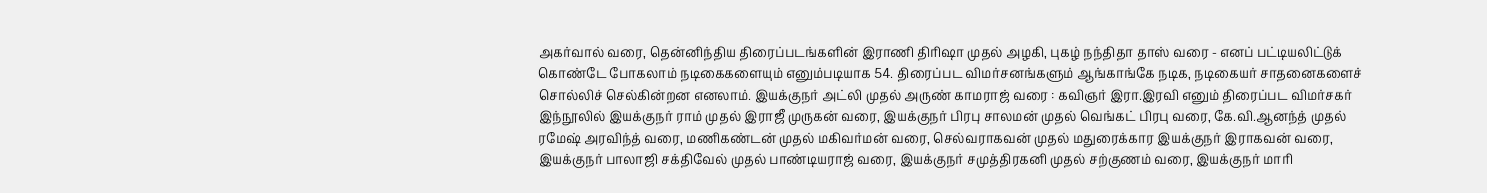அகர்வால் வரை, தென்னிந்திய திரைப்படங்களின் இராணி திரிஷா முதல் அழகி, புகழ் நந்திதா தாஸ் வரை - எனப் பட்டியலிட்டுக் கொண்டே போகலாம் நடிகைகளையும் எனும்படியாக 54. திரைப்பட விமர்சனங்களும் ஆங்காங்கே நடிக, நடிகையர் சாதனைகளைச் சொல்லிச் செல்கின்றன எனலாம். இயக்குநர் அட்லி முதல் அருண் காமராஜ் வரை : கவிஞர் இரா.இரவி எனும் திரைப்பட விமர்சகர் இந்நூலில் இயக்குநர் ராம் முதல் இராஜீ முருகன் வரை, இயக்குநர் பிரபு சாலமன் முதல் வெங்கட் பிரபு வரை, கே.வி.ஆனந்த் முதல் ரமேஷ் அரவிந்த் வரை, மணிகண்டன் முதல் மகிவர்மன் வரை, செல்வராகவன் முதல் மதுரைக்கார இயக்குநர் இராகவன் வரை, இயக்குநர் பாலாஜி சக்திவேல் முதல் பாண்டியராஜ் வரை, இயக்குநர் சமுத்திரகனி முதல் சற்குணம் வரை, இயக்குநர் மாரி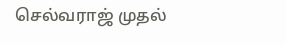செல்வராஜ் முதல்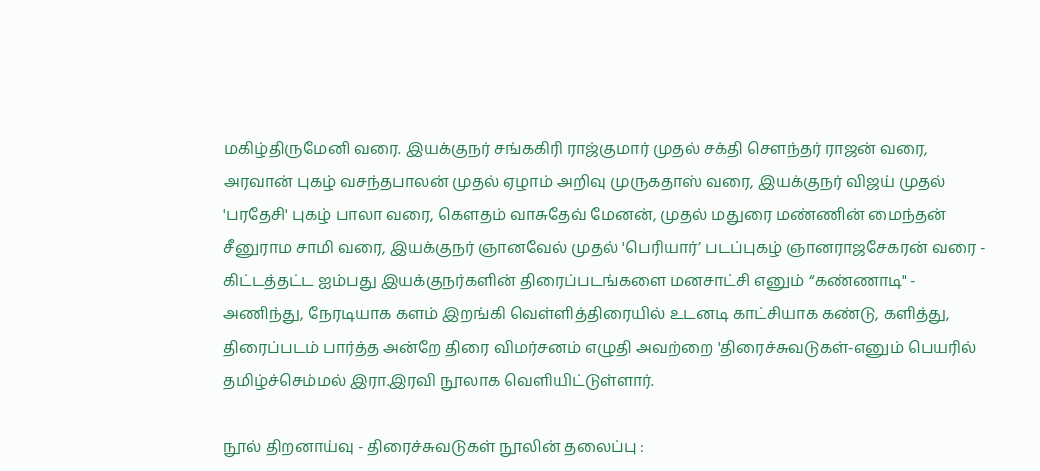மகிழ்திருமேனி வரை. இயக்குநர் சங்ககிரி ராஜ்குமார் முதல் சக்தி சௌந்தர் ராஜன் வரை, அரவான் புகழ் வசந்தபாலன் முதல் ஏழாம் அறிவு முருகதாஸ் வரை, இயக்குநர் விஜய் முதல் 'பரதேசி' புகழ் பாலா வரை, கௌதம் வாசுதேவ் மேனன், முதல் மதுரை மண்ணின் மைந்தன் சீனுராம சாமி வரை, இயக்குநர் ஞானவேல் முதல் 'பெரியார்’ படப்புகழ் ஞானராஜசேகரன் வரை - கிட்டத்தட்ட ஐம்பது இயக்குநர்களின் திரைப்படங்களை மனசாட்சி எனும் “கண்ணாடி" - அணிந்து, நேரடியாக களம் இறங்கி வெள்ளித்திரையில் உடனடி காட்சியாக கண்டு, களித்து, திரைப்படம் பார்த்த அன்றே திரை விமர்சனம் எழுதி அவற்றை 'திரைச்சுவடுகள்-எனும் பெயரில் தமிழ்ச்செம்மல் இரா.இரவி நூலாக வெளியிட்டுள்ளார்.

நூல் திறனாய்வு - திரைச்சுவடுகள் நூலின் தலைப்பு :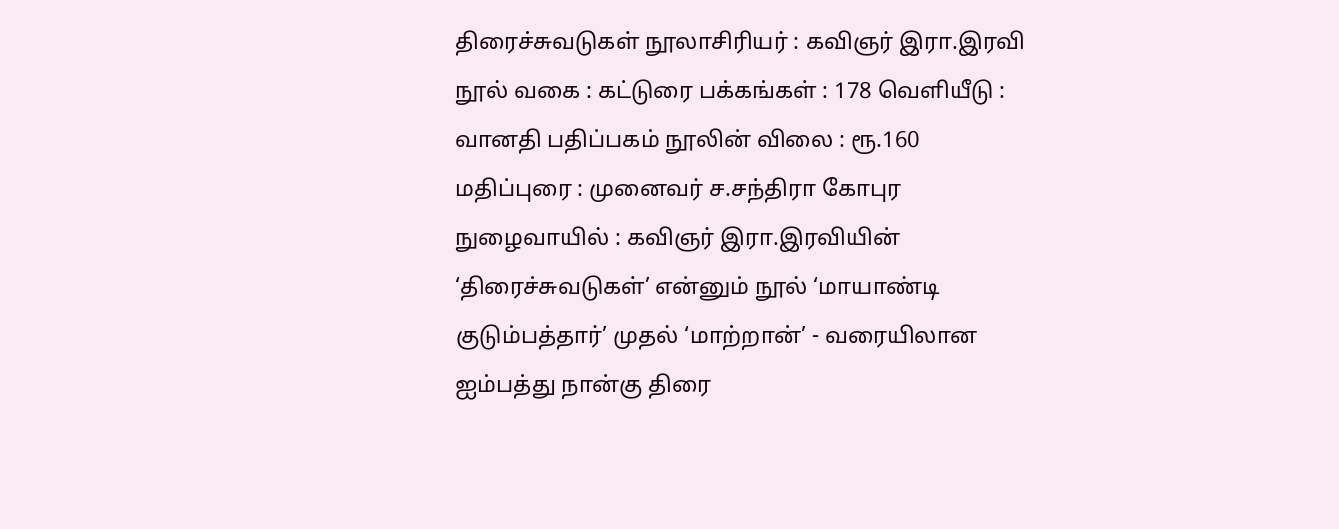திரைச்சுவடுகள் நூலாசிரியர் : கவிஞர் இரா.இரவி நூல் வகை : கட்டுரை பக்கங்கள் : 178 வெளியீடு : வானதி பதிப்பகம் நூலின் விலை : ரூ.160 மதிப்புரை : முனைவர் ச.சந்திரா கோபுர நுழைவாயில் : கவிஞர் இரா.இரவியின் ‘திரைச்சுவடுகள்’ என்னும் நூல் ‘மாயாண்டி குடும்பத்தார்’ முதல் ‘மாற்றான்’ - வரையிலான ஐம்பத்து நான்கு திரை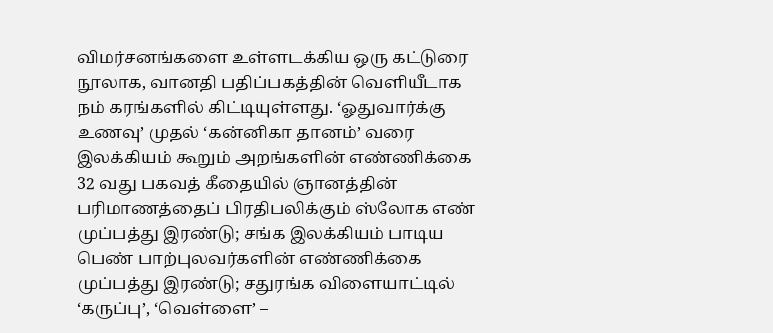விமர்சனங்களை உள்ளடக்கிய ஒரு கட்டுரை நூலாக, வானதி பதிப்பகத்தின் வெளியீடாக நம் கரங்களில் கிட்டியுள்ளது. ‘ஓதுவார்க்கு உணவு’ முதல் ‘கன்னிகா தானம்’ வரை இலக்கியம் கூறும் அறங்களின் எண்ணிக்கை 32 வது பகவத் கீதையில் ஞானத்தின் பரிமாணத்தைப் பிரதிபலிக்கும் ஸ்லோக எண் முப்பத்து இரண்டு; சங்க இலக்கியம் பாடிய பெண் பாற்புலவர்களின் எண்ணிக்கை முப்பத்து இரண்டு; சதுரங்க விளையாட்டில் ‘கருப்பு’, ‘வெள்ளை’ –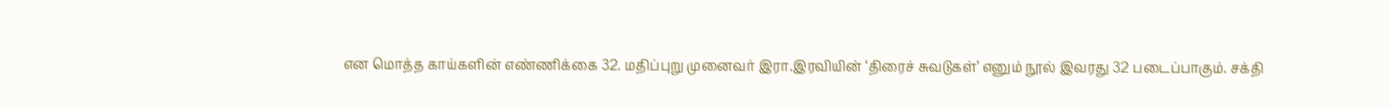என மொத்த காய்களின் எண்ணிக்கை 32. மதிப்புறு முனைவர் இரா.இரவியின் ‘திரைச் சுவடுகள்’ எனும் நூல் இவரது 32 படைப்பாகும். சக்தி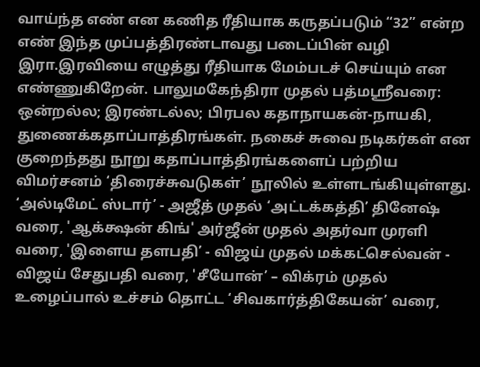வாய்ந்த எண் என கணித ரீதியாக கருதப்படும் “32” என்ற எண் இந்த முப்பத்திரண்டாவது படைப்பின் வழி இரா.இரவியை எழுத்து ரீதியாக மேம்படச் செய்யும் என எண்ணுகிறேன். பாலுமகேந்திரா முதல் பத்மஸ்ரீவரை: ஒன்றல்ல; இரண்டல்ல; பிரபல கதாநாயகன்-நாயகி, துணைக்கதாப்பாத்திரங்கள். நகைச் சுவை நடிகர்கள் என குறைந்தது நூறு கதாப்பாத்திரங்களைப் பற்றிய விமர்சனம் ‘திரைச்சுவடுகள்’ நூலில் உள்ளடங்கியுள்ளது. ‘அல்டிமேட் ஸ்டார்’ - அஜீத் முதல் ‘அட்டக்கத்தி’ தினேஷ் வரை, 'ஆக்க்ஷன் கிங்' அர்ஜீன் முதல் அதர்வா முரளி வரை, 'இளைய தளபதி’ - விஜய் முதல் மக்கட்செல்வன் - விஜய் சேதுபதி வரை, 'சீயோன்’ – விக்ரம் முதல் உழைப்பால் உச்சம் தொட்ட ‘சிவகார்த்திகேயன்’ வரை,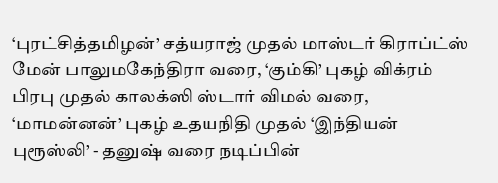‘புரட்சித்தமிழன்’ சத்யராஜ் முதல் மாஸ்டர் கிராப்ட்ஸ் மேன் பாலுமகேந்திரா வரை, ‘கும்கி’ புகழ் விக்ரம் பிரபு முதல் காலக்ஸி ஸ்டார் விமல் வரை, ‘மாமன்னன்’ புகழ் உதயநிதி முதல் ‘இந்தியன் புரூஸ்லி’ - தனுஷ் வரை நடிப்பின்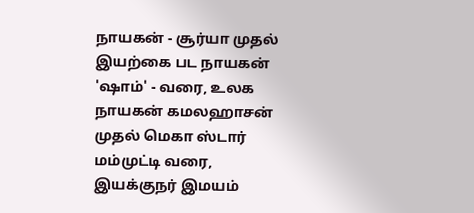நாயகன் - சூர்யா முதல் இயற்கை பட நாயகன் 'ஷாம்' - வரை, உலக நாயகன் கமலஹாசன் முதல் மெகா ஸ்டார் மம்முட்டி வரை, இயக்குநர் இமயம்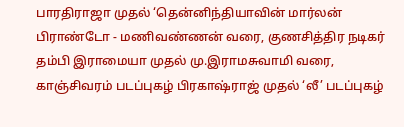பாரதிராஜா முதல் ‘தென்னிந்தியாவின் மார்லன் பிராண்டோ - மணிவண்ணன் வரை, குணசித்திர நடிகர் தம்பி இராமையா முதல் மு.இராமசுவாமி வரை, காஞ்சிவரம் படப்புகழ் பிரகாஷ்ராஜ் முதல் ‘லீ’ படப்புகழ்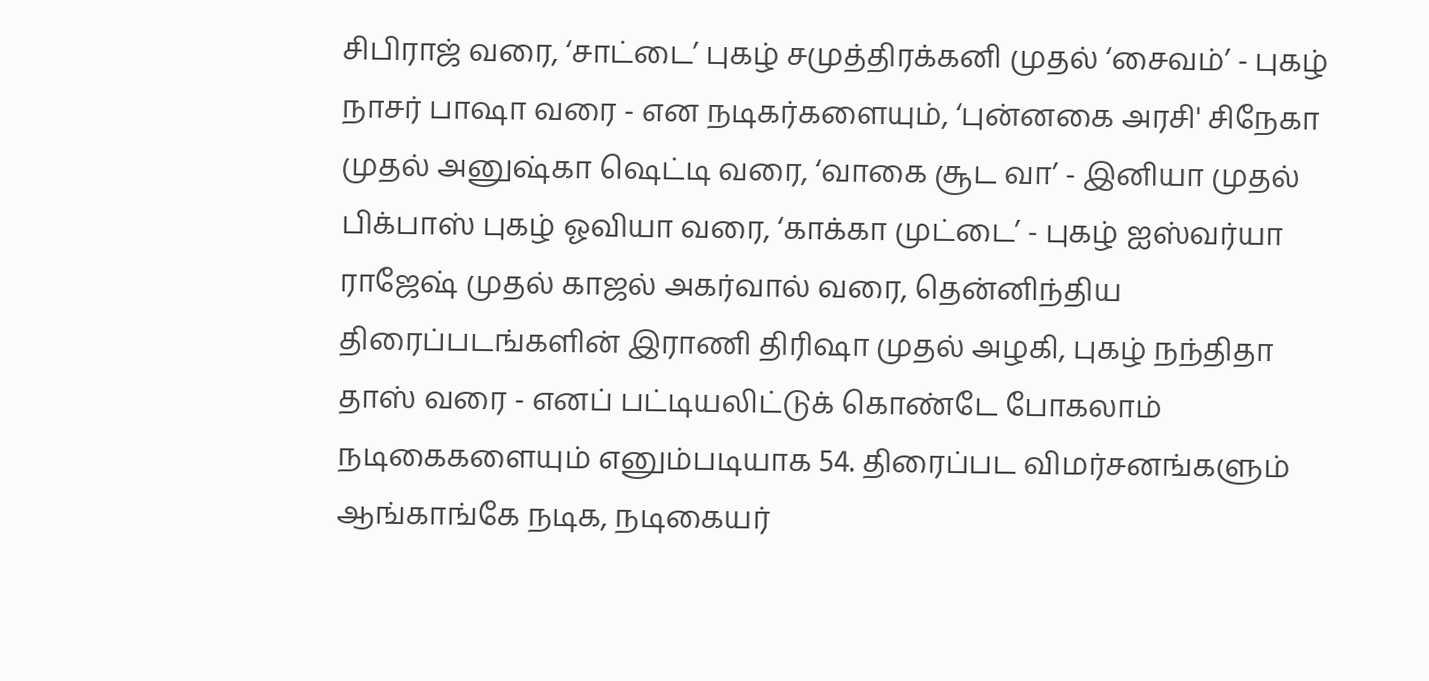சிபிராஜ் வரை, ‘சாட்டை’ புகழ் சமுத்திரக்கனி முதல் ‘சைவம்’ - புகழ் நாசர் பாஷா வரை - என நடிகர்களையும், ‘புன்னகை அரசி' சிநேகா முதல் அனுஷ்கா ஷெட்டி வரை, ‘வாகை சூட வா’ - இனியா முதல் பிக்பாஸ் புகழ் ஓவியா வரை, ‘காக்கா முட்டை’ - புகழ் ஐஸ்வர்யா ராஜேஷ் முதல் காஜல் அகர்வால் வரை, தென்னிந்திய திரைப்படங்களின் இராணி திரிஷா முதல் அழகி, புகழ் நந்திதா தாஸ் வரை - எனப் பட்டியலிட்டுக் கொண்டே போகலாம் நடிகைகளையும் எனும்படியாக 54. திரைப்பட விமர்சனங்களும் ஆங்காங்கே நடிக, நடிகையர்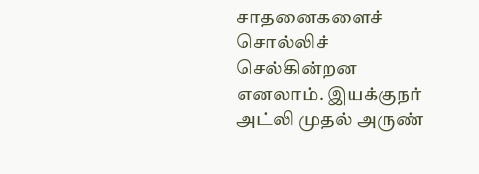சாதனைகளைச் சொல்லிச் செல்கின்றன எனலாம். இயக்குநர் அட்லி முதல் அருண்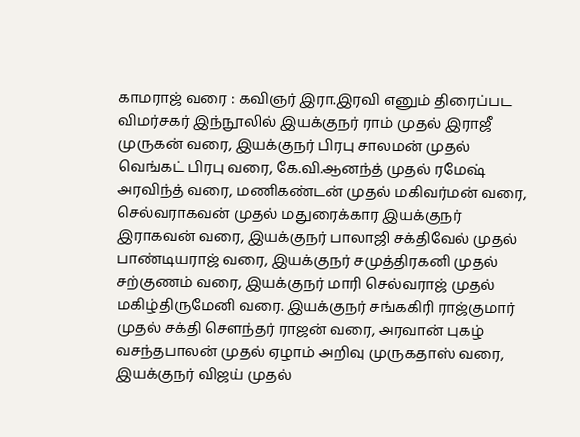காமராஜ் வரை : கவிஞர் இரா.இரவி எனும் திரைப்பட விமர்சகர் இந்நூலில் இயக்குநர் ராம் முதல் இராஜீ முருகன் வரை, இயக்குநர் பிரபு சாலமன் முதல் வெங்கட் பிரபு வரை, கே.வி.ஆனந்த் முதல் ரமேஷ் அரவிந்த் வரை, மணிகண்டன் முதல் மகிவர்மன் வரை, செல்வராகவன் முதல் மதுரைக்கார இயக்குநர் இராகவன் வரை, இயக்குநர் பாலாஜி சக்திவேல் முதல் பாண்டியராஜ் வரை, இயக்குநர் சமுத்திரகனி முதல் சற்குணம் வரை, இயக்குநர் மாரி செல்வராஜ் முதல் மகிழ்திருமேனி வரை. இயக்குநர் சங்ககிரி ராஜ்குமார் முதல் சக்தி சௌந்தர் ராஜன் வரை, அரவான் புகழ் வசந்தபாலன் முதல் ஏழாம் அறிவு முருகதாஸ் வரை, இயக்குநர் விஜய் முதல்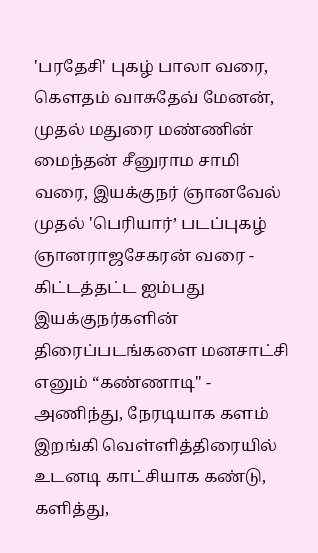'பரதேசி' புகழ் பாலா வரை, கௌதம் வாசுதேவ் மேனன், முதல் மதுரை மண்ணின் மைந்தன் சீனுராம சாமி வரை, இயக்குநர் ஞானவேல் முதல் 'பெரியார்’ படப்புகழ் ஞானராஜசேகரன் வரை - கிட்டத்தட்ட ஐம்பது இயக்குநர்களின் திரைப்படங்களை மனசாட்சி எனும் “கண்ணாடி" - அணிந்து, நேரடியாக களம் இறங்கி வெள்ளித்திரையில் உடனடி காட்சியாக கண்டு, களித்து,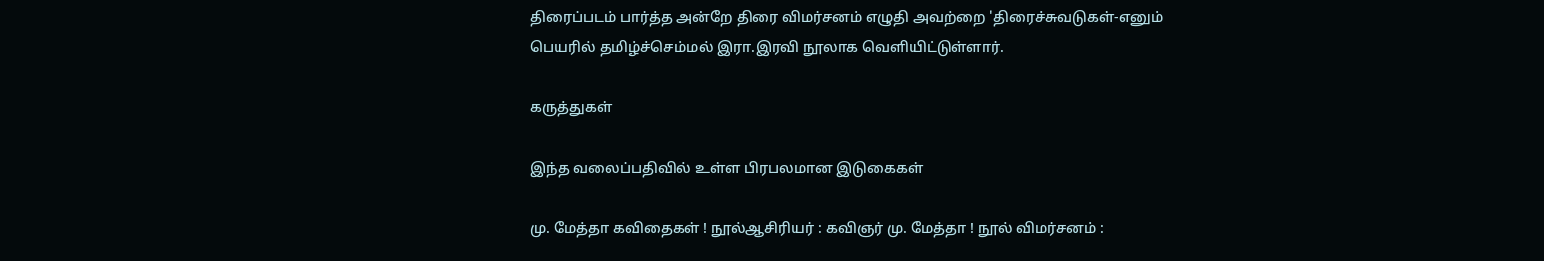திரைப்படம் பார்த்த அன்றே திரை விமர்சனம் எழுதி அவற்றை 'திரைச்சுவடுகள்-எனும் பெயரில் தமிழ்ச்செம்மல் இரா.இரவி நூலாக வெளியிட்டுள்ளார்.

கருத்துகள்

இந்த வலைப்பதிவில் உள்ள பிரபலமான இடுகைகள்

மு. மேத்தா கவிதைகள் ! நூல்ஆசிரியர் : கவிஞர் மு. மேத்தா ! நூல் விமர்சனம் :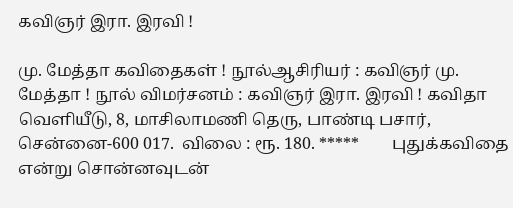கவிஞர் இரா. இரவி !

மு. மேத்தா கவிதைகள் ! நூல்ஆசிரியர் : கவிஞர் மு. மேத்தா ! நூல் விமர்சனம் : கவிஞர் இரா. இரவி ! கவிதா வெளியீடு, 8, மாசிலாமணி தெரு, பாண்டி பசார், சென்னை-600 017.  விலை : ரூ. 180. *****        புதுக்கவிதை என்று சொன்னவுடன்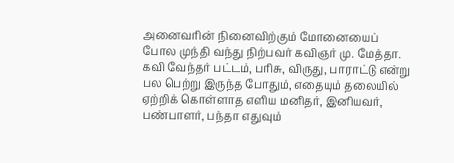அனைவரின் நினைவிற்கும் மோனையைப் போல முந்தி வந்து நிற்பவர் கவிஞர் மு. மேத்தா.  கவி வேந்தர் பட்டம், பரிசு, விருது, பாராட்டு என்று பல பெற்று இருந்த போதும், எதையும் தலையில் ஏற்றிக் கொள்ளாத எளிய மனிதர், இனியவர், பண்பாளர், பந்தா எதுவும்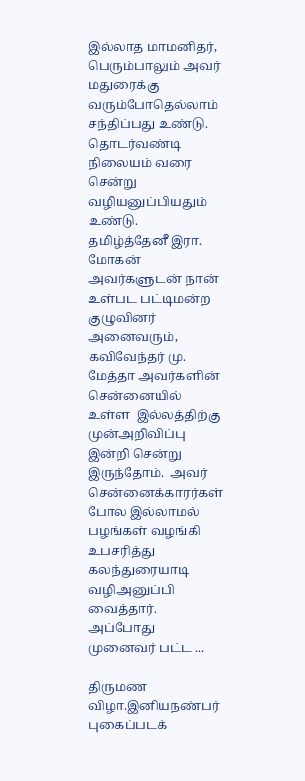இல்லாத மாமனிதர், பெரும்பாலும் அவர் மதுரைக்கு வரும்போதெல்லாம் சந்திப்பது உண்டு.  தொடர்வண்டி நிலையம் வரை சென்று வழியனுப்பியதும் உண்டு.        தமிழ்த்தேனீ இரா. மோகன் அவர்களுடன் நான் உள்பட பட்டிமன்ற குழுவினர் அனைவரும், கவிவேந்தர் மு. மேத்தா அவர்களின் சென்னையில் உள்ள  இல்லத்திற்கு முன்அறிவிப்பு இன்றி சென்று இருந்தோம்.  அவர் சென்னைக்காரர்கள் போல இல்லாமல் பழங்கள் வழங்கி உபசரித்து கலந்துரையாடி வழிஅனுப்பி வைத்தார்.  அப்போது முனைவர் பட்ட ...

திருமண விழா.இனியநண்பர் புகைப்படக்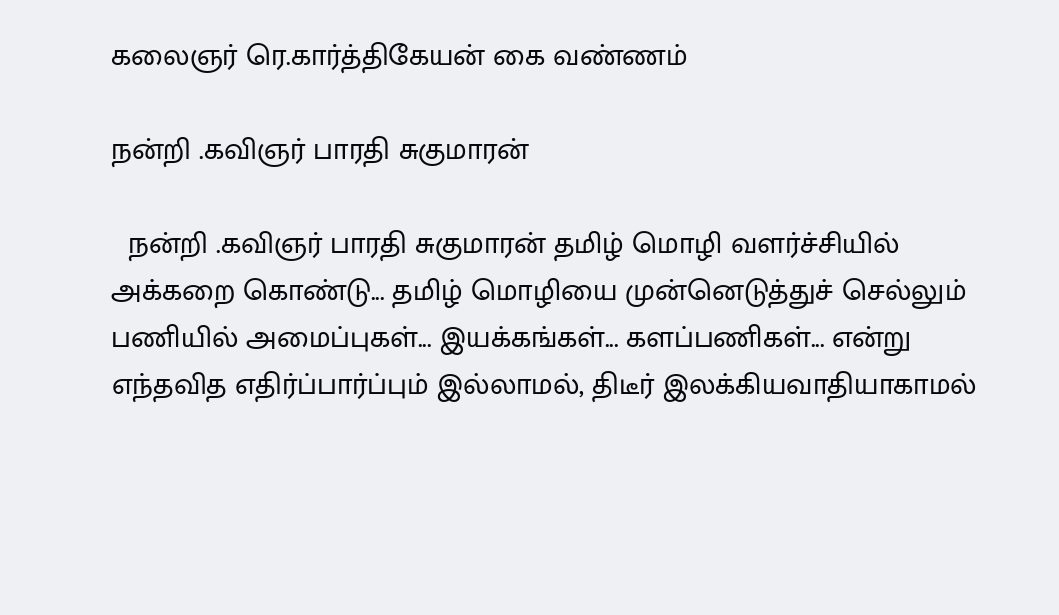கலைஞர் ரெ.கார்த்திகேயன் கை வண்ணம்

நன்றி .கவிஞர் பாரதி சுகுமாரன்

  நன்றி .கவிஞர் பாரதி சுகுமாரன் தமிழ் மொழி வளர்ச்சியில் அக்கறை கொண்டு... தமிழ் மொழியை முன்னெடுத்துச் செல்லும் பணியில் அமைப்புகள்... இயக்கங்கள்... களப்பணிகள்... என்று எந்தவித எதிர்ப்பார்ப்பும் இல்லாமல், திடீர் இலக்கியவாதியாகாமல்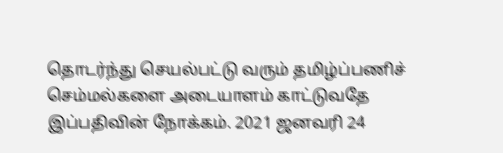தொடர்ந்து செயல்பட்டு வரும் தமிழ்ப்பணிச் செம்மல்களை அடையாளம் காட்டுவதே இப்பதிவின் நோக்கம். 2021 ஜனவரி 24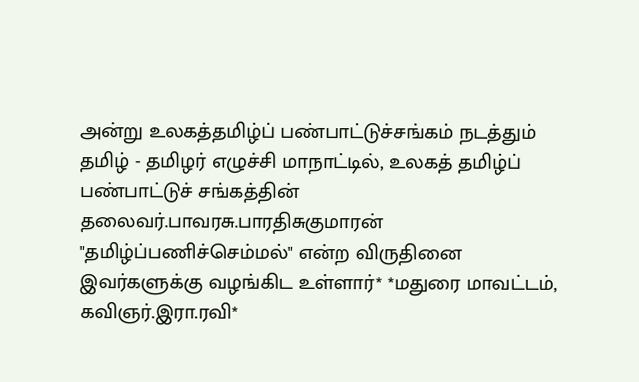அன்று உலகத்தமிழ்ப் பண்பாட்டுச்சங்கம் நடத்தும் தமிழ் - தமிழர் எழுச்சி மாநாட்டில், உலகத் தமிழ்ப் பண்பாட்டுச் சங்கத்தின் தலைவர்.பாவரசு.பாரதிசுகுமாரன் "தமிழ்ப்பணிச்செம்மல்" என்ற விருதினை இவர்களுக்கு வழங்கிட உள்ளார்* *மதுரை மாவட்டம், கவிஞர்.இரா.ரவி*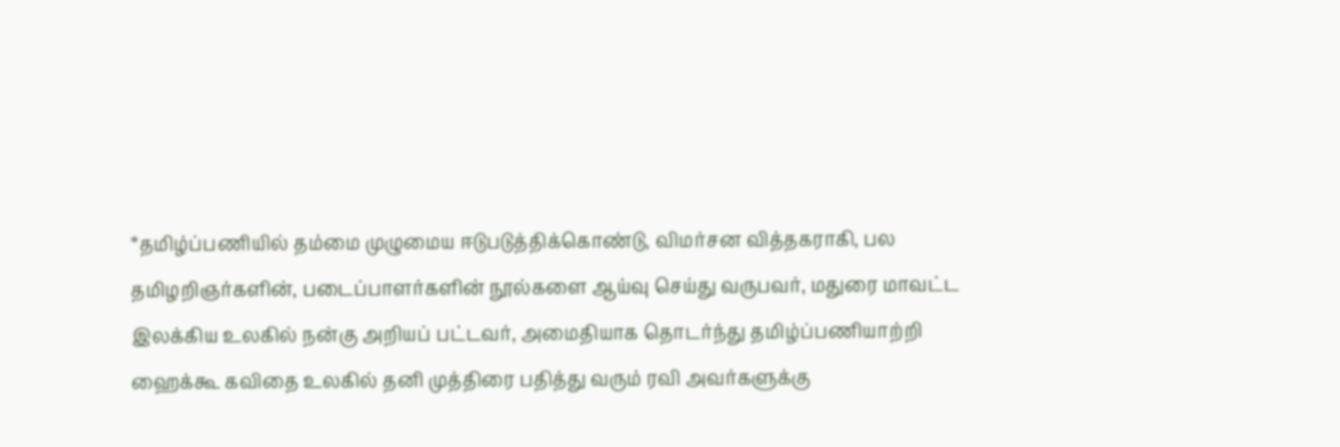*தமிழ்ப்பணியில் தம்மை முழுமைய ஈடுபடுத்திக்கொண்டு, விமர்சன வித்தகராகி, பல தமிழறிஞர்களின், படைப்பாளர்களின் நூல்களை ஆய்வு செய்து வருபவர், மதுரை மாவட்ட இலக்கிய உலகில் நன்கு அறியப் பட்டவர், அமைதியாக தொடர்ந்து தமிழ்ப்பணியாற்றி ஹைக்கூ கவிதை உலகில் தனி முத்திரை பதித்து வரும் ரவி அவர்களுக்கு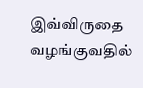இவ்விருதை வழங்குவதில்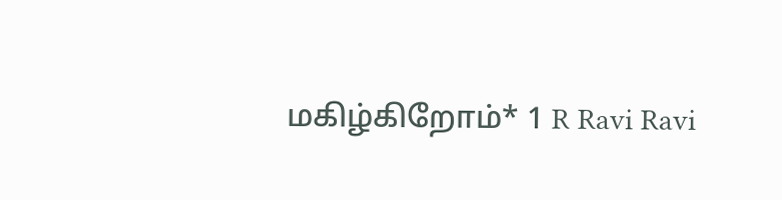மகிழ்கிறோம்* 1 R Ravi Ravi